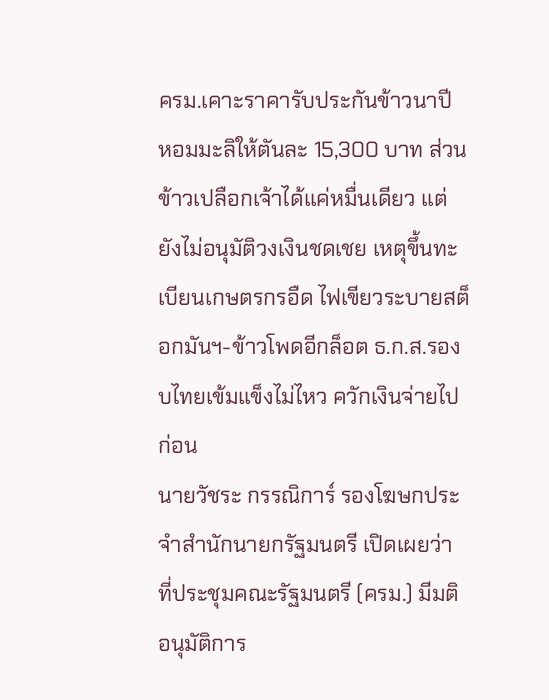ครม.เคาะราคารับประกันข้าวนาปี หอมมะลิให้ตันละ 15,300 บาท ส่วนข้าวเปลือกเจ้าได้แค่หมื่นเดียว แต่ยังไม่อนุมัติวงเงินชดเชย เหตุขึ้นทะเบียนเกษตรกรอืด ไฟเขียวระบายสต็อกมันฯ-ข้าวโพดอีกล็อต ธ.ก.ส.รองบไทยเข้มแข็งไม่ไหว ควักเงินจ่ายไปก่อน
นายวัชระ กรรณิการ์ รองโฆษกประจำสำนักนายกรัฐมนตรี เปิดเผยว่า ที่ประชุมคณะรัฐมนตรี (ครม.) มีมติอนุมัติการ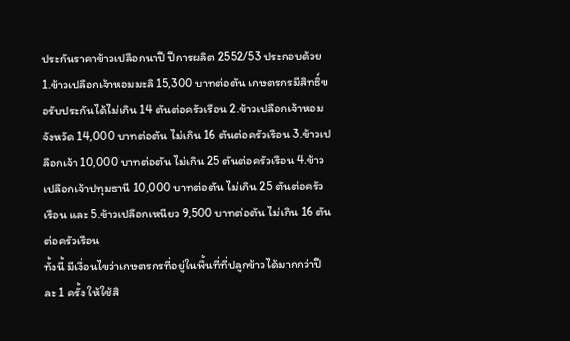ประกันราคาข้าวเปลือกนาปี ปีการผลิต 2552/53 ประกอบด้วย 1.ข้าวเปลือกเจ้าหอมมะลิ 15,300 บาทต่อตัน เกษตรกรมีสิทธิ์ขอรับประกันได้ไม่เกิน 14 ตันต่อครัวเรือน 2.ข้าวเปลือกเจ้าหอมจังหวัด 14,000 บาทต่อตัน ไม่เกิน 16 ตันต่อครัวเรือน 3.ข้าวเปลือกเจ้า 10,000 บาทต่อตัน ไม่เกิน 25 ตันต่อครัวเรือน 4.ข้าวเปลือกเจ้าปทุมธานี 10,000 บาทต่อตัน ไม่เกิน 25 ตันต่อครัวเรือน และ 5.ข้าวเปลือกเหนียว 9,500 บาทต่อตัน ไม่เกิน 16 ตันต่อครัวเรือน
ทั้งนี้ มีเงื่อนไขว่าเกษตรกรที่อยู่ในพื้นที่ที่ปลูกข้าวได้มากกว่าปีละ 1 ครั้ง ให้ใช้สิ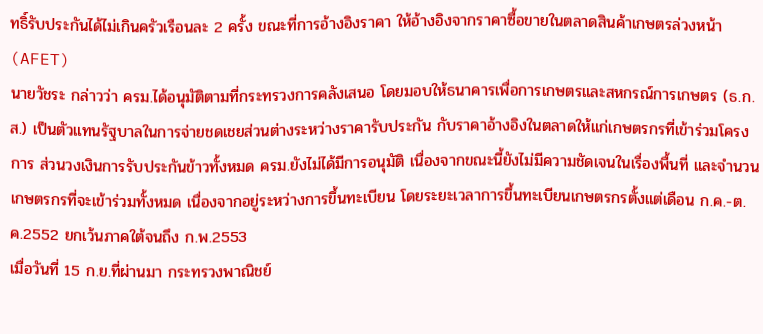ทธิ์รับประกันได้ไม่เกินครัวเรือนละ 2 ครั้ง ขณะที่การอ้างอิงราคา ให้อ้างอิงจากราคาซื้อขายในตลาดสินค้าเกษตรล่วงหน้า (AFET)
นายวัชระ กล่าวว่า ครม.ได้อนุมัติตามที่กระทรวงการคลังเสนอ โดยมอบให้ธนาคารเพื่อการเกษตรและสหกรณ์การเกษตร (ธ.ก.ส.) เป็นตัวแทนรัฐบาลในการจ่ายชดเชยส่วนต่างระหว่างราคารับประกัน กับราคาอ้างอิงในตลาดให้แก่เกษตรกรที่เข้าร่วมโครงการ ส่วนวงเงินการรับประกันข้าวทั้งหมด ครม.ยังไม่ได้มีการอนุมัติ เนื่องจากขณะนี้ยังไม่มีความชัดเจนในเรื่องพื้นที่ และจำนวนเกษตรกรที่จะเข้าร่วมทั้งหมด เนื่องจากอยู่ระหว่างการขึ้นทะเบียน โดยระยะเวลาการขึ้นทะเบียนเกษตรกรตั้งแต่เดือน ก.ค.-ต.ค.2552 ยกเว้นภาคใต้จนถึง ก.พ.2553
เมื่อวันที่ 15 ก.ย.ที่ผ่านมา กระทรวงพาณิชย์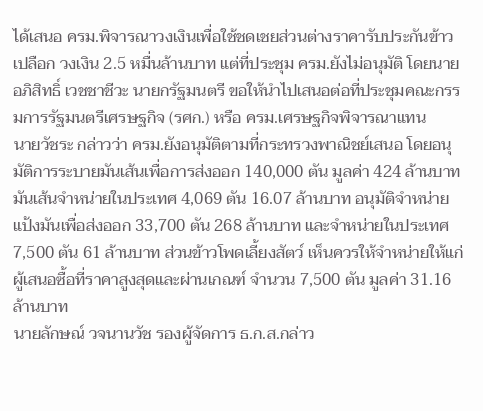ได้เสนอ ครม.พิจารณาวงเงินเพื่อใช้ชดเชยส่วนต่างราคารับประกันข้าวเปลือก วงเงิน 2.5 หมื่นล้านบาท แต่ที่ประชุม ครม.ยังไม่อนุมัติ โดยนายอภิสิทธิ์ เวชชาชีวะ นายกรัฐมนตรี ขอให้นำไปเสนอต่อที่ประชุมคณะกรรมการรัฐมนตรีเศรษฐกิจ (รศก.) หรือ ครม.เศรษฐกิจพิจารณาแทน
นายวัชระ กล่าวว่า ครม.ยังอนุมัติตามที่กระทรวงพาณิชย์เสนอ โดยอนุมัติการระบายมันเส้นเพื่อการส่งออก 140,000 ตัน มูลค่า 424 ล้านบาท มันเส้นจำหน่ายในประเทศ 4,069 ตัน 16.07 ล้านบาท อนุมัติจำหน่ายแป้งมันเพื่อส่งออก 33,700 ตัน 268 ล้านบาท และจำหน่ายในประเทศ 7,500 ตัน 61 ล้านบาท ส่วนข้าวโพดเลี้ยงสัตว์ เห็นควรให้จำหน่ายให้แก่ผู้เสนอซื้อที่ราคาสูงสุดและผ่านเกณฑ์ จำนวน 7,500 ตัน มูลค่า 31.16 ล้านบาท
นายลักษณ์ วจนานวัช รองผู้จัดการ ธ.ก.ส.กล่าว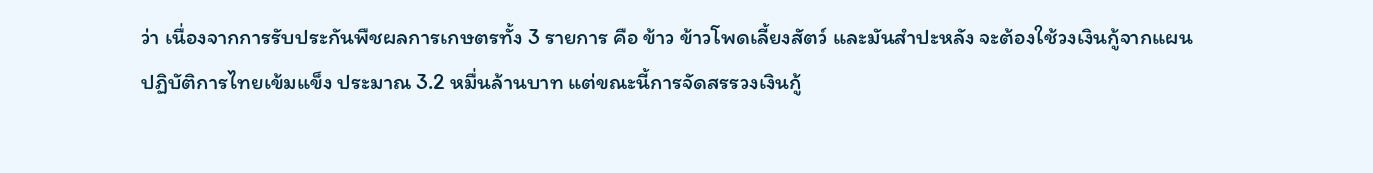ว่า เนื่องจากการรับประกันพืชผลการเกษตรทั้ง 3 รายการ คือ ข้าว ข้าวโพดเลี้ยงสัตว์ และมันสำปะหลัง จะต้องใช้วงเงินกู้จากแผนปฏิบัติการไทยเข้มแข็ง ประมาณ 3.2 หมื่นล้านบาท แต่ขณะนี้การจัดสรรวงเงินกู้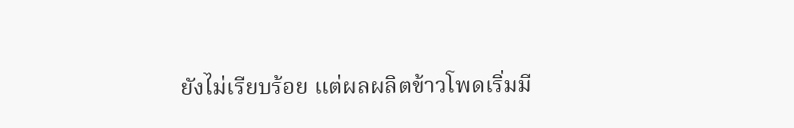ยังไม่เรียบร้อย แต่ผลผลิตข้าวโพดเริ่มมี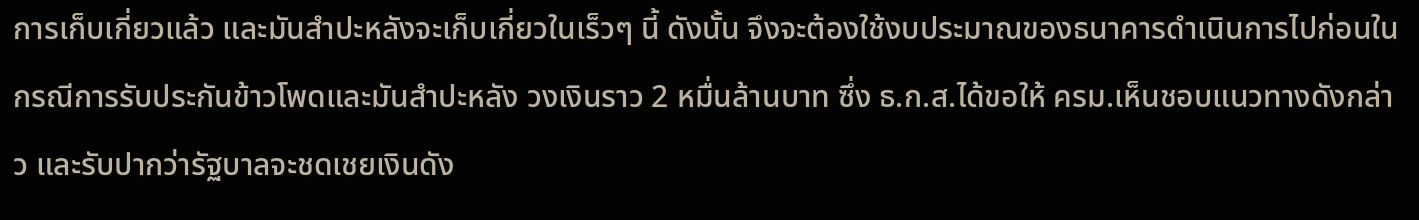การเก็บเกี่ยวแล้ว และมันสำปะหลังจะเก็บเกี่ยวในเร็วๆ นี้ ดังนั้น จึงจะต้องใช้งบประมาณของธนาคารดำเนินการไปก่อนในกรณีการรับประกันข้าวโพดและมันสำปะหลัง วงเงินราว 2 หมื่นล้านบาท ซึ่ง ธ.ก.ส.ได้ขอให้ ครม.เห็นชอบแนวทางดังกล่าว และรับปากว่ารัฐบาลจะชดเชยเงินดัง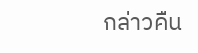กล่าวคืน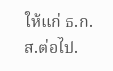ให้แก่ ธ.ก.ส.ต่อไป.